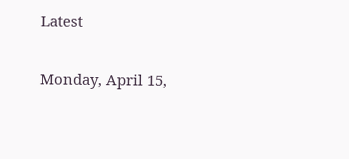Latest

Monday, April 15,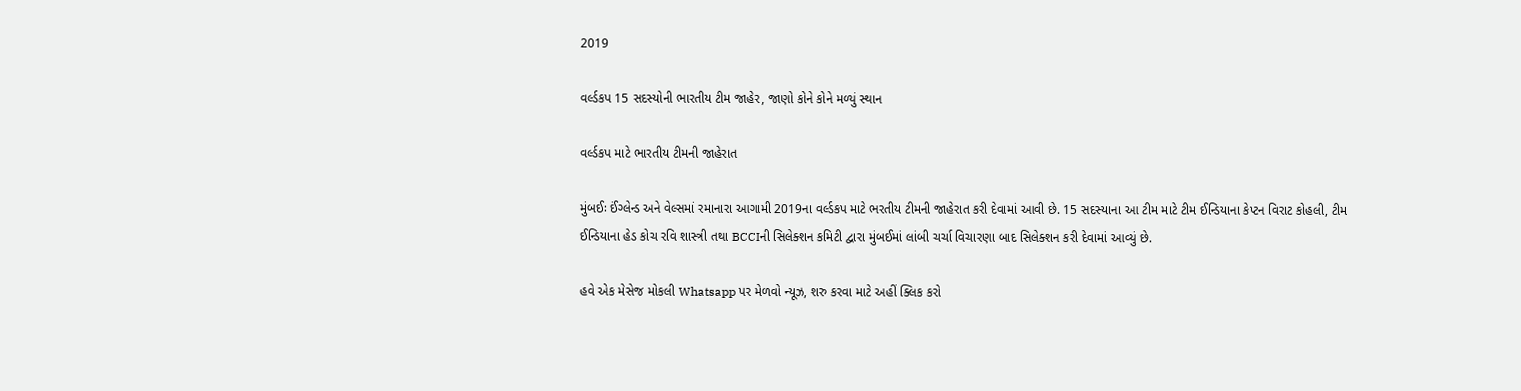2019

વર્લ્ડકપ 15 સદસ્યોની ભારતીય ટીમ જાહેર, જાણો કોને કોને મળ્યું સ્થાન

વર્લ્ડકપ માટે ભારતીય ટીમની જાહેરાત

મુંબઈઃ ઈંગ્લેન્ડ અને વેલ્સમાં રમાનારા આગામી 2019ના વર્લ્ડકપ માટે ભરતીય ટીમની જાહેરાત કરી દેવામાં આવી છે. 15 સદસ્યાના આ ટીમ માટે ટીમ ઈન્ડિયાના કેપ્ટન વિરાટ કોહલી, ટીમ ઈન્ડિયાના હેડ કોચ રવિ શાસ્ત્રી તથા BCCIની સિલેક્શન કમિટી દ્વારા મુંબઈમાં લાંબી ચર્ચા વિચારણા બાદ સિલેક્શન કરી દેવામાં આવ્યું છે.

હવે એક મેસેજ મોકલી Whatsapp પર મેળવો ન્યૂઝ, શરુ કરવા માટે અહીં ક્લિક કરો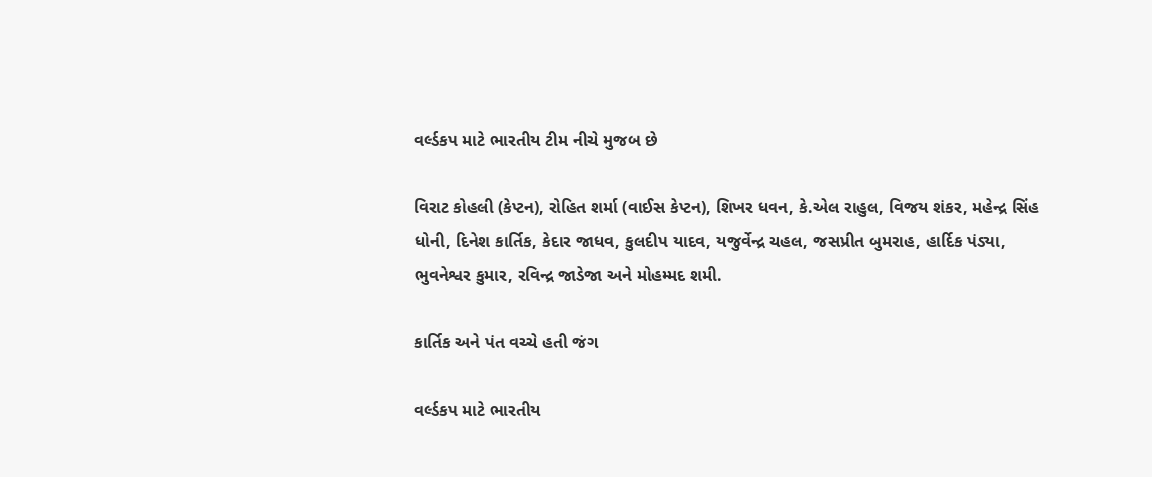વર્લ્ડકપ માટે ભારતીય ટીમ નીચે મુજબ છે

વિરાટ કોહલી (કેપ્ટન), રોહિત શર્મા (વાઈસ કેપ્ટન), શિખર ધવન, કે.એલ રાહુલ, વિજય શંકર, મહેન્દ્ર સિંહ ધોની, દિનેશ કાર્તિક, કેદાર જાધવ, કુલદીપ યાદવ, યજુર્વેન્દ્ર ચહલ, જસપ્રીત બુમરાહ, હાર્દિક પંડ્યા, ભુવનેશ્વર કુમાર, રવિન્દ્ર જાડેજા અને મોહમ્મદ શમી.

કાર્તિક અને પંત વચ્ચે હતી જંગ

વર્લ્ડકપ માટે ભારતીય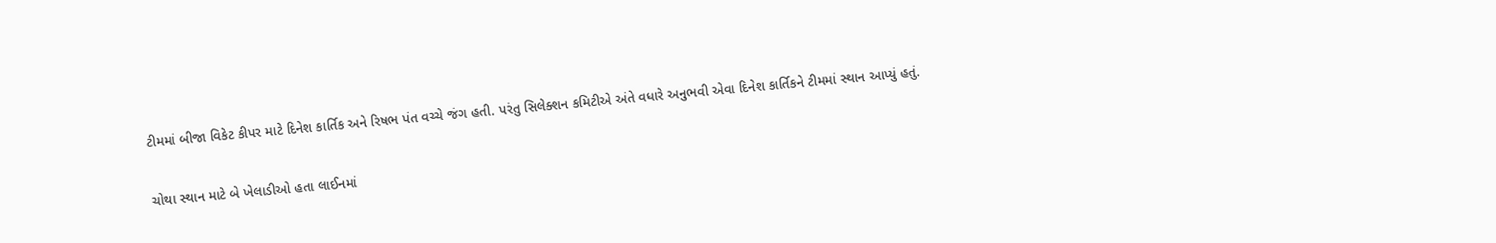ટીમમાં બીજા વિકેટ કીપર માટે દિનેશ કાર્તિક અને રિષભ પંત વચ્ચે જંગ હતી. પરંતુ સિલેક્શન કમિટીએ અંતે વધારે અનુભવી એવા દિનેશ કાર્તિકને ટીમમાં સ્થાન આપ્યું હતું.

ચોથા સ્થાન માટે બે ખેલાડીઓ હતા લાઈનમાં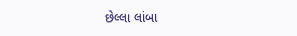છેલ્લા લાંબા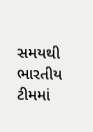સમયથી ભારતીય ટીમમાં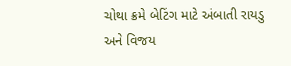ચોથા ક્રમે બેટિંગ માટે અંબાતી રાયડુ અને વિજય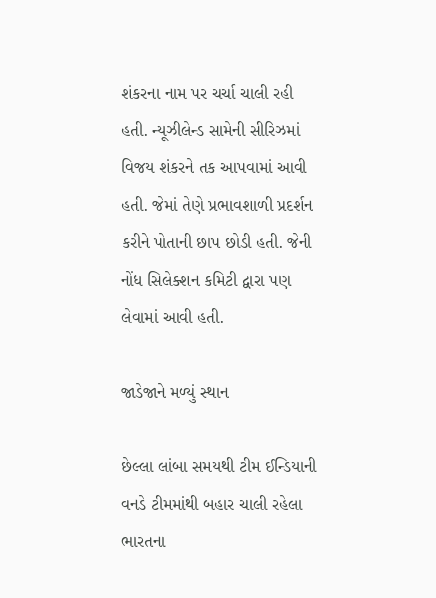શંકરના નામ પર ચર્ચા ચાલી રહી હતી. ન્યૂઝીલેન્ડ સામેની સીરિઝમાં વિજય શંકરને તક આપવામાં આવી હતી. જેમાં તેણે પ્રભાવશાળી પ્રદર્શન કરીને પોતાની છાપ છોડી હતી. જેની નોંધ સિલેક્શન કમિટી દ્વારા પણ લેવામાં આવી હતી.

જાડેજાને મળ્યું સ્થાન

છેલ્લા લાંબા સમયથી ટીમ ઈન્ડિયાની વનડે ટીમમાંથી બહાર ચાલી રહેલા ભારતના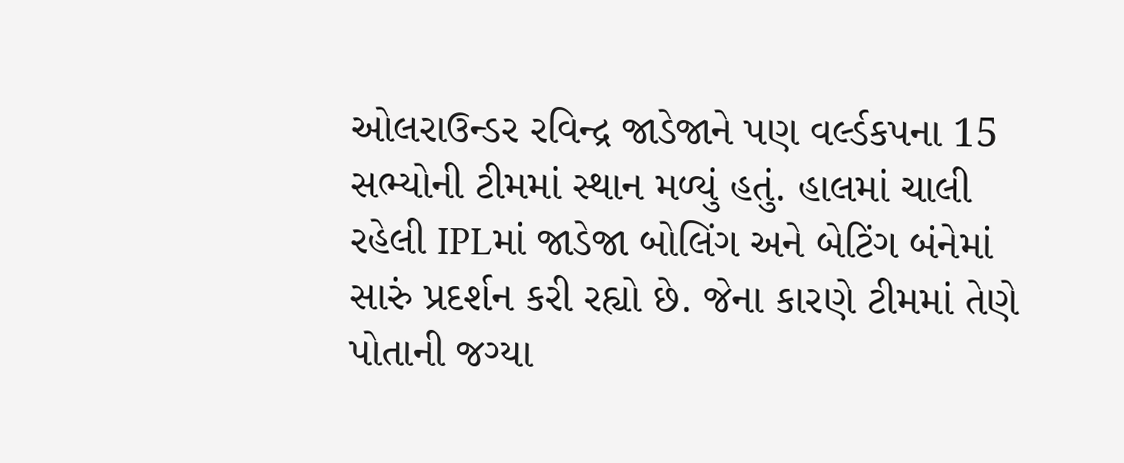ઓલરાઉન્ડર રવિન્દ્ર જાડેજાને પણ વર્લ્ડકપના 15 સભ્યોની ટીમમાં સ્થાન મળ્યું હતું. હાલમાં ચાલી રહેલી IPLમાં જાડેજા બોલિંગ અને બેટિંગ બંનેમાં સારું પ્રદર્શન કરી રહ્યો છે. જેના કારણે ટીમમાં તેણે પોતાની જગ્યા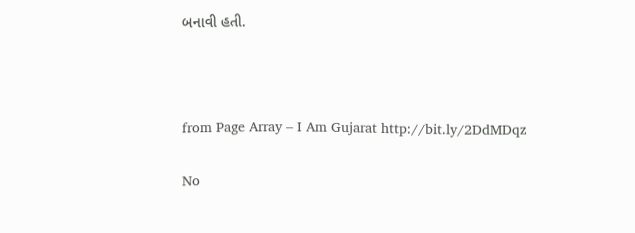બનાવી હતી.



from Page Array – I Am Gujarat http://bit.ly/2DdMDqz

No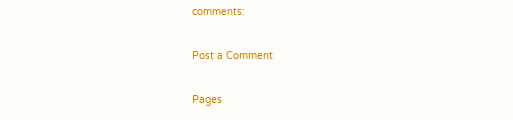comments:

Post a Comment

Pages